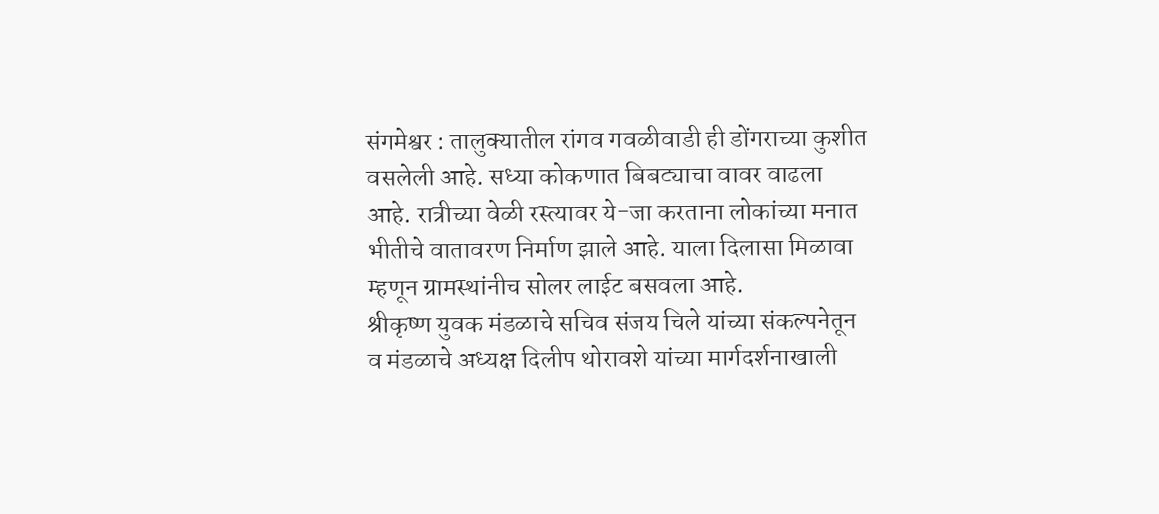संगमेश्वर : तालुक्यातील रांगव गवळीवाडी ही डोंगराच्या कुशीत वसलेली आहे. सध्या कोकणात बिबट्याचा वावर वाढला आहे. रात्रीच्या वेळी रस्त्यावर ये-जा करताना लोकांच्या मनात भीतीचे वातावरण निर्माण झाले आहे. याला दिलासा मिळावा म्हणून ग्रामस्थांनीच सोलर लाईट बसवला आहे.
श्रीकृष्ण युवक मंडळाचे सचिव संजय चिले यांच्या संकल्पनेतून व मंडळाचे अध्यक्ष दिलीप थोरावशे यांच्या मार्गदर्शनाखाली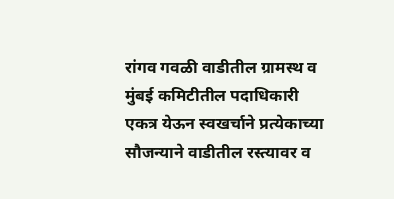रांगव गवळी वाडीतील ग्रामस्थ व मुंबई कमिटीतील पदाधिकारी एकत्र येऊन स्वखर्चाने प्रत्येकाच्या सौजन्याने वाडीतील रस्त्यावर व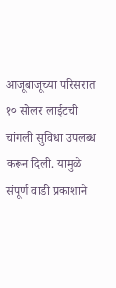आजूबाजूच्या परिसरात १० सोलर लाईटची चांगली सुविधा उपलब्ध करून दिली. यामुळे संपूर्ण वाडी प्रकाशाने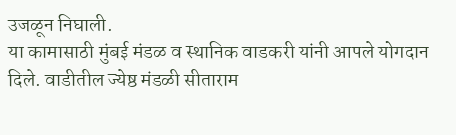उजळून निघाली.
या कामासाठी मुंबई मंडळ व स्थानिक वाडकरी यांनी आपले योगदान दिले. वाडीतील ज्येष्ठ मंडळी सीताराम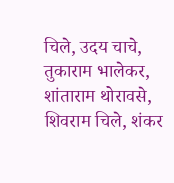चिले, उदय चाचे, तुकाराम भालेकर, शांताराम थोरावसे, शिवराम चिले, शंकर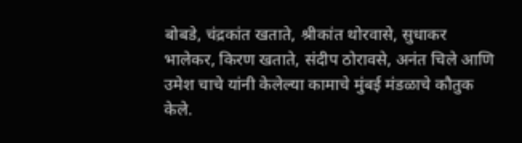बोबडे, चंद्रकांत खताते, श्रीकांत थोरवासे, सुधाकर भालेकर, किरण खताते, संदीप ठोरावसे, अनंत चिले आणि उमेश चाचे यांनी केलेल्या कामाचे मुंबई मंडळाचे कौतुक केले.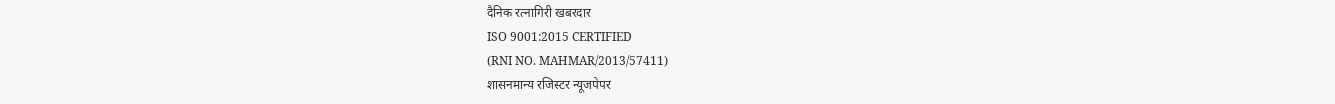दैनिक रत्नागिरी खबरदार
ISO 9001:2015 CERTIFIED
(RNI NO. MAHMAR/2013/57411)
शासनमान्य रजिस्टर न्यूजपेपर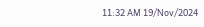11:32 AM 19/Nov/2024